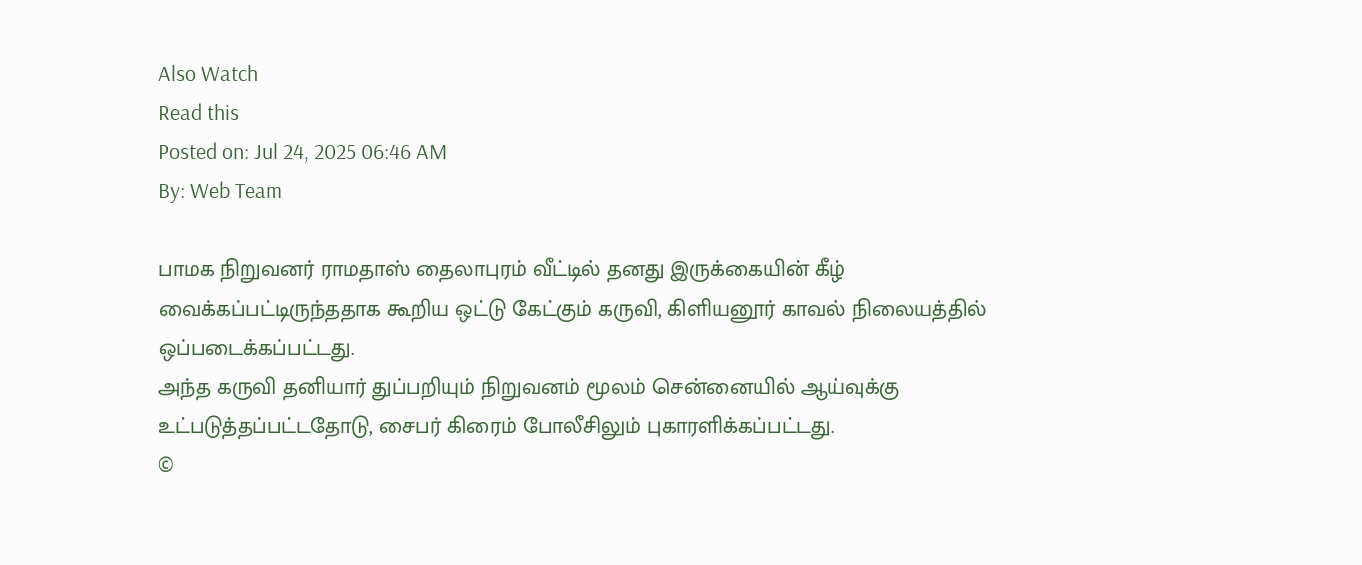Also Watch
Read this
Posted on: Jul 24, 2025 06:46 AM
By: Web Team

பாமக நிறுவனர் ராமதாஸ் தைலாபுரம் வீட்டில் தனது இருக்கையின் கீழ் வைக்கப்பட்டிருந்ததாக கூறிய ஒட்டு கேட்கும் கருவி, கிளியனூர் காவல் நிலையத்தில் ஒப்படைக்கப்பட்டது.
அந்த கருவி தனியார் துப்பறியும் நிறுவனம் மூலம் சென்னையில் ஆய்வுக்கு உட்படுத்தப்பட்டதோடு, சைபர் கிரைம் போலீசிலும் புகாரளிக்கப்பட்டது.
©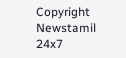Copyright Newstamil 24x7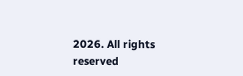2026. All rights reserved